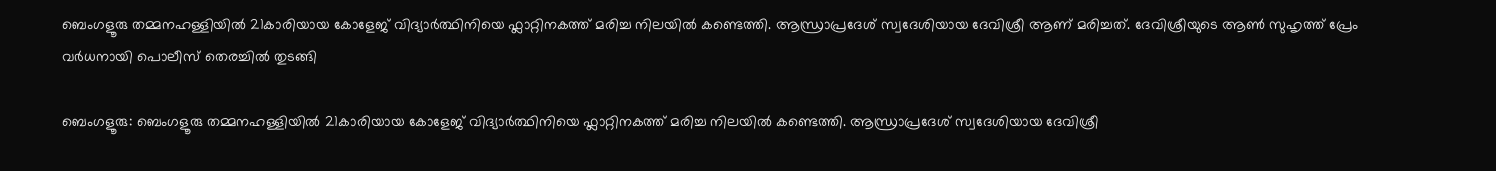ബെംഗളൂരു തമ്മനഹള്ളിയിൽ 21കാരിയായ കോളേജ് വിദ്യാർത്ഥിനിയെ ഫ്ലാറ്റിനകത്ത് മരിച്ച നിലയിൽ കണ്ടെത്തി. ആന്ധ്രാപ്രദേശ് സ്വദേശിയായ ദേവിശ്രീ ആണ് മരിച്ചത്. ദേവിശ്രീയുടെ ആൺ സുഹൃത്ത് പ്രേം വർധനായി പൊലീസ് തെരച്ചിൽ തുടങ്ങി

ബെംഗളൂരു: ബെംഗളൂരു തമ്മനഹള്ളിയിൽ 21കാരിയായ കോളേജ് വിദ്യാർത്ഥിനിയെ ഫ്ലാറ്റിനകത്ത് മരിച്ച നിലയിൽ കണ്ടെത്തി. ആന്ധ്രാപ്രദേശ് സ്വദേശിയായ ദേവിശ്രീ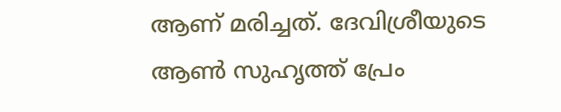ആണ് മരിച്ചത്. ദേവിശ്രീയുടെ ആൺ സുഹൃത്ത് പ്രേം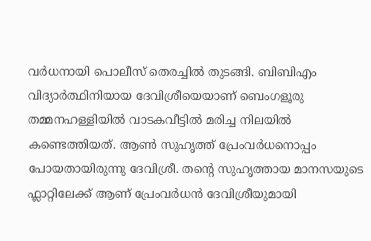വർധനായി പൊലീസ് തെരച്ചിൽ തുടങ്ങി. ബിബിഎം വിദ്യാർത്ഥിനിയായ ദേവിശ്രീയെയാണ് ബെംഗളൂരു തമ്മനഹള്ളിയിൽ വാടകവീട്ടിൽ മരിച്ച നിലയിൽ കണ്ടെത്തിയത്. ആൺ സുഹൃത്ത് പ്രേംവർധനൊപ്പം പോയതായിരുന്നു ദേവിശ്രീ. തന്‍റെ സുഹൃത്തായ മാനസയുടെ ഫ്ലാറ്റിലേക്ക് ആണ് പ്രേംവർധൻ ദേവിശ്രീയുമായി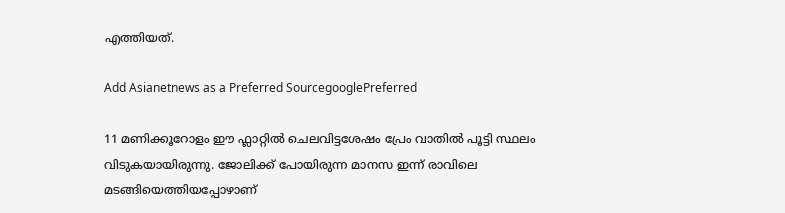എത്തിയത്.

Add Asianetnews as a Preferred SourcegooglePreferred

11 മണിക്കൂറോളം ഈ ഫ്ലാറ്റിൽ ചെലവിട്ടശേഷം പ്രേം വാതിൽ പൂട്ടി സ്ഥലം വിടുകയായിരുന്നു. ജോലിക്ക് പോയിരുന്ന മാനസ ഇന്ന് രാവിലെ മടങ്ങിയെത്തിയപ്പോഴാണ്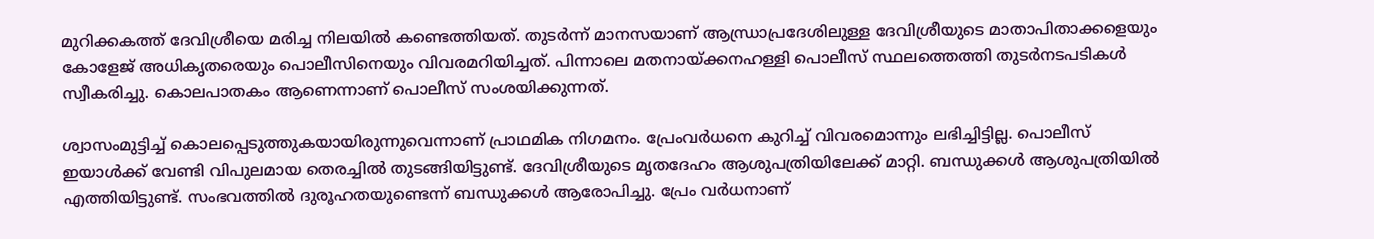മുറിക്കകത്ത് ദേവിശ്രീയെ മരിച്ച നിലയിൽ കണ്ടെത്തിയത്. തുടർന്ന് മാനസയാണ് ആന്ധ്രാപ്രദേശിലുള്ള ദേവിശ്രീയുടെ മാതാപിതാക്കളെയും കോളേജ് അധികൃതരെയും പൊലീസിനെയും വിവരമറിയിച്ചത്. പിന്നാലെ മതനായ്ക്കനഹള്ളി പൊലീസ് സ്ഥലത്തെത്തി തുടർനടപടികൾ സ്വീകരിച്ചു. കൊലപാതകം ആണെന്നാണ് പൊലീസ് സംശയിക്കുന്നത്.

ശ്വാസംമുട്ടിച്ച് കൊലപ്പെടുത്തുകയായിരുന്നുവെന്നാണ് പ്രാഥമിക നിഗമനം. പ്രേംവർധനെ കുറിച്ച് വിവരമൊന്നും ലഭിച്ചിട്ടില്ല. പൊലീസ് ഇയാൾക്ക് വേണ്ടി വിപുലമായ തെരച്ചിൽ തുടങ്ങിയിട്ടുണ്ട്. ദേവിശ്രീയുടെ മൃതദേഹം ആശുപത്രിയിലേക്ക് മാറ്റി. ബന്ധുക്കൾ ആശുപത്രിയിൽ എത്തിയിട്ടുണ്ട്. സംഭവത്തിൽ ദുരൂഹതയുണ്ടെന്ന് ബന്ധുക്കൾ ആരോപിച്ചു. പ്രേം വർധനാണ്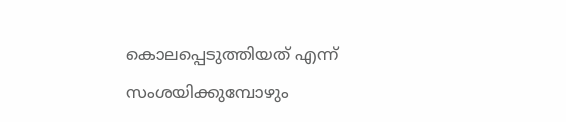കൊലപ്പെടുത്തിയത് എന്ന് സംശയിക്കുമ്പോഴും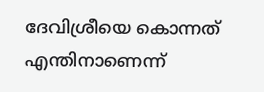ദേവിശ്രീയെ കൊന്നത് എന്തിനാണെന്ന്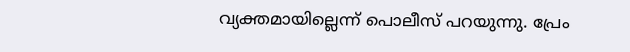വ്യക്തമായില്ലെന്ന് പൊലീസ് പറയുന്നു. പ്രേം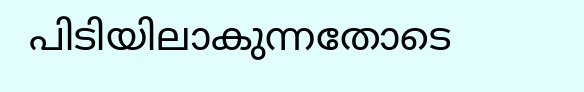പിടിയിലാകുന്നതോടെ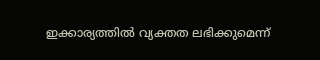ഇക്കാര്യത്തിൽ വ്യക്തത ലഭിക്കുമെന്ന്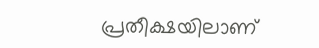പ്രതീക്ഷയിലാണ്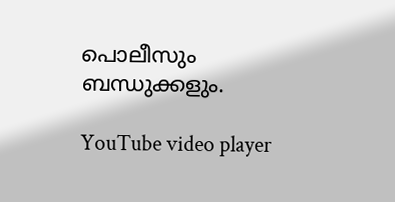പൊലീസും ബന്ധുക്കളും.

YouTube video player